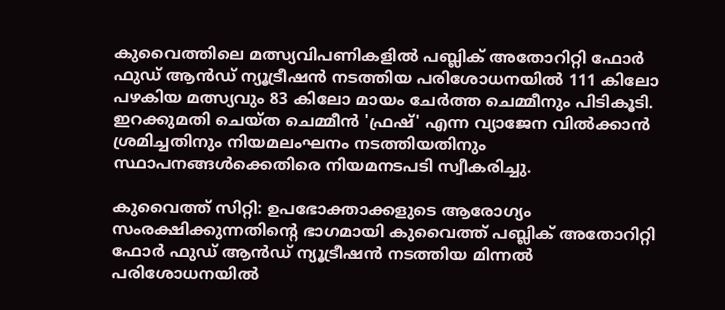കുവൈത്തിലെ മത്സ്യവിപണികളിൽ പബ്ലിക് അതോറിറ്റി ഫോർ ഫുഡ് ആൻഡ് ന്യൂട്രീഷൻ നടത്തിയ പരിശോധനയിൽ 111 കിലോ പഴകിയ മത്സ്യവും 83 കിലോ മായം ചേർത്ത ചെമ്മീനും പിടികൂടി. ഇറക്കുമതി ചെയ്ത ചെമ്മീൻ 'ഫ്രഷ്' എന്ന വ്യാജേന വിൽക്കാൻ ശ്രമിച്ചതിനും നിയമലംഘനം നടത്തിയതിനും സ്ഥാപനങ്ങൾക്കെതിരെ നിയമനടപടി സ്വീകരിച്ചു.

കുവൈത്ത് സിറ്റി: ഉപഭോക്താക്കളുടെ ആരോഗ്യം സംരക്ഷിക്കുന്നതിന്റെ ഭാഗമായി കുവൈത്ത് പബ്ലിക് അതോറിറ്റി ഫോർ ഫുഡ് ആൻഡ് ന്യൂട്രീഷൻ നടത്തിയ മിന്നൽ പരിശോധനയിൽ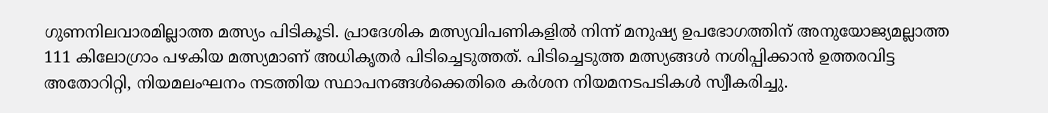ഗുണനിലവാരമില്ലാത്ത മത്സ്യം പിടികൂടി. പ്രാദേശിക മത്സ്യവിപണികളിൽ നിന്ന് മനുഷ്യ ഉപഭോഗത്തിന് അനുയോജ്യമല്ലാത്ത 111 കിലോഗ്രാം പഴകിയ മത്സ്യമാണ് അധികൃതർ പിടിച്ചെടുത്തത്. പിടിച്ചെടുത്ത മത്സ്യങ്ങൾ നശിപ്പിക്കാൻ ഉത്തരവിട്ട അതോറിറ്റി, നിയമലംഘനം നടത്തിയ സ്ഥാപനങ്ങൾക്കെതിരെ കർശന നിയമനടപടികൾ സ്വീകരിച്ചു.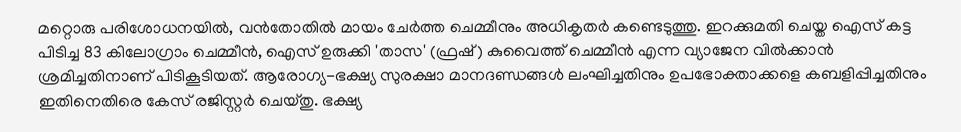മറ്റൊരു പരിശോധനയിൽ, വൻതോതിൽ മായം ചേർത്ത ചെമ്മീനും അധികൃതർ കണ്ടെടുത്തു. ഇറക്കുമതി ചെയ്ത ഐസ് കട്ട പിടിച്ച 83 കിലോഗ്രാം ചെമ്മീൻ, ഐസ് ഉരുക്കി 'താസ' (ഫ്രഷ്) കുവൈത്ത് ചെമ്മീൻ എന്ന വ്യാജേന വിൽക്കാൻ ശ്രമിച്ചതിനാണ് പിടികൂടിയത്. ആരോഗ്യ-ഭക്ഷ്യ സുരക്ഷാ മാനദണ്ഡങ്ങൾ ലംഘിച്ചതിനും ഉപഭോക്താക്കളെ കബളിപ്പിച്ചതിനും ഇതിനെതിരെ കേസ് രജിസ്റ്റർ ചെയ്തു. ഭക്ഷ്യ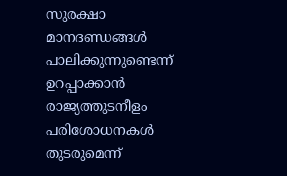സുരക്ഷാ മാനദണ്ഡങ്ങൾ പാലിക്കുന്നുണ്ടെന്ന് ഉറപ്പാക്കാൻ രാജ്യത്തുടനീളം പരിശോധനകൾ തുടരുമെന്ന്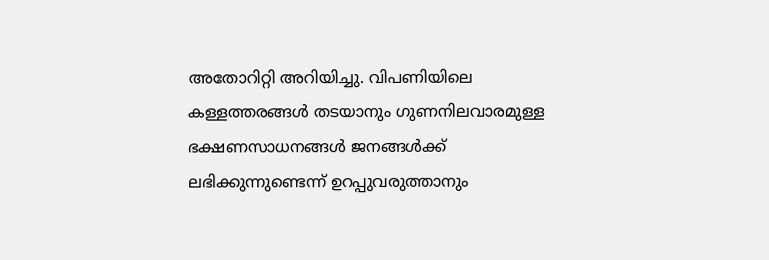അതോറിറ്റി അറിയിച്ചു. വിപണിയിലെ കള്ളത്തരങ്ങൾ തടയാനും ഗുണനിലവാരമുള്ള ഭക്ഷണസാധനങ്ങൾ ജനങ്ങൾക്ക് ലഭിക്കുന്നുണ്ടെന്ന് ഉറപ്പുവരുത്താനും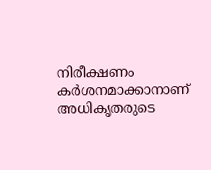നിരീക്ഷണം കർശനമാക്കാനാണ് അധികൃതരുടെ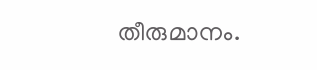തീരുമാനം.